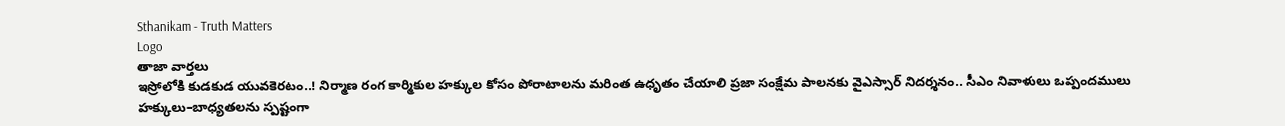Sthanikam - Truth Matters
Logo
తాజా వార్తలు
ఇస్రోలోకి కుడకుడ యువకెరటం..! నిర్మాణ రంగ కార్మికుల హక్కుల కోసం పోరాటాలను మరింత ఉధృతం చేయాలి ప్రజా సంక్షేమ పాలనకు వైఎస్సార్‌ నిదర్శనం.. సీఎం నివాళులు ఒప్పందములు హక్కులు–బాధ్యతలను స్పష్టంగా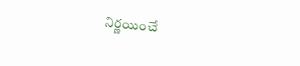నిర్ణయించే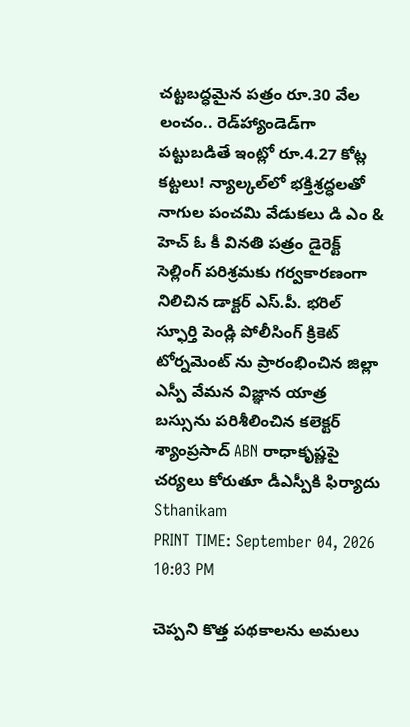చట్టబద్ధమైన పత్రం రూ.30 వేల లంచం.. రెడ్‌హ్యాండెడ్‌గా పట్టుబడితే ఇంట్లో రూ.4.27 కోట్ల కట్టలు! న్యాల్కల్‌లో భక్తిశ్రద్ధలతో నాగుల పంచమి వేడుకలు డి ఎం & హెచ్ ఓ కీ వినతి పత్రం డైరెక్ట్ సెల్లింగ్ పరిశ్రమకు గర్వకారణంగా నిలిచిన డాక్టర్ ఎస్.పీ. భరిల్ స్ఫూర్తి పెండ్లి పోలీసింగ్ క్రికెట్ టోర్నమెంట్ ను ప్రారంభించిన జిల్లా ఎస్పీ వేమన విజ్ఞాన యాత్ర బస్సును పరిశీలించిన కలెక్టర్ శ్యాంప్రసాద్ ABN రాధాకృష్ణపై చర్యలు కోరుతూ డీఎస్పీకి ఫిర్యాదు
Sthanikam
PRINT TIME: September 04, 2026 10:03 PM

చెప్పని కొత్త పథకాలను అమలు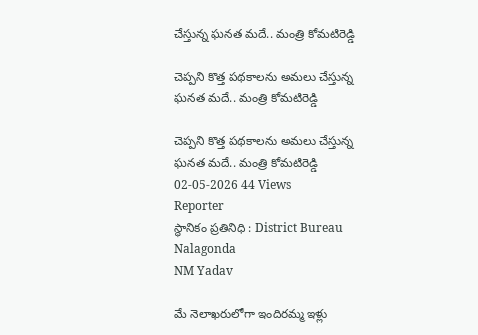చేస్తున్న ఘనత మదే.. మంత్రి కోమటిరెడ్డి

చెప్పని కొత్త పథకాలను అమలు చేస్తున్న ఘనత మదే.. మంత్రి కోమటిరెడ్డి

చెప్పని కొత్త పథకాలను అమలు చేస్తున్న ఘనత మదే.. మంత్రి కోమటిరెడ్డి
02-05-2026 44 Views
Reporter
స్థానికం ప్రతినిధి : District Bureau Nalagonda
NM Yadav

మే నెలాఖరులోగా ఇందిరమ్మ ఇళ్లు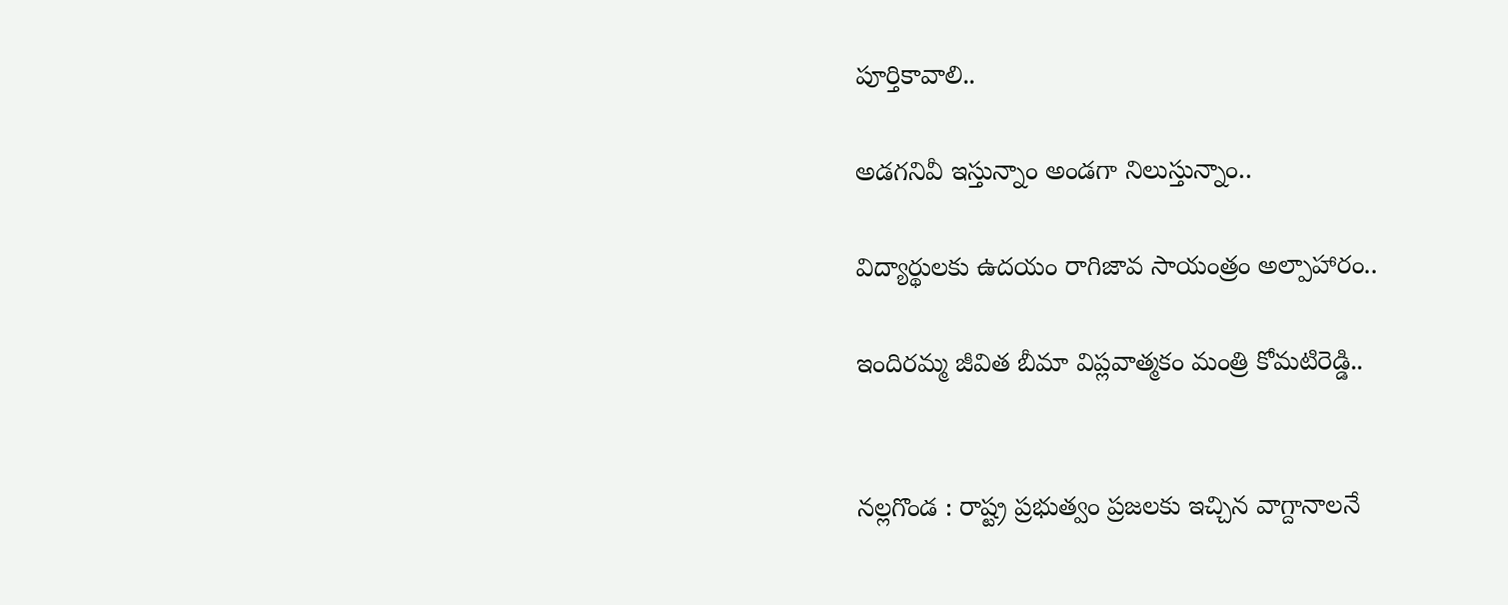పూర్తికావాలి..

అడగనివీ ఇస్తున్నాం అండగా నిలుస్తున్నాం..

విద్యార్థులకు ఉదయం రాగిజావ సాయంత్రం అల్పాహారం..

ఇందిరమ్మ జీవిత బీమా విప్లవాత్మకం మంత్రి కోమటిరెడ్డి..


నల్లగొండ : రాష్ట్ర ప్రభుత్వం ప్రజలకు ఇచ్చిన వాగ్దానాలనే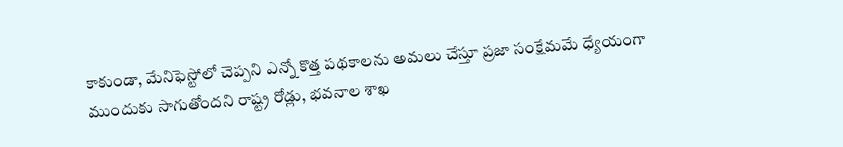కాకుండా, మేనిఫెస్టోలో చెప్పని ఎన్నో కొత్త పథకాలను అమలు చేస్తూ ప్రజా సంక్షేమమే ధ్యేయంగా ముందుకు సాగుతోందని రాష్ట్ర రోడ్లు, భవనాల శాఖ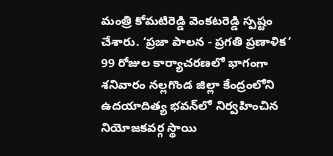మంత్రి కోమటిరెడ్డి వెంకటరెడ్డి స్పష్టం చేశారు. ‘ప్రజా పాలన - ప్రగతి ప్రణాళిక’ 99 రోజుల కార్యాచరణలో భాగంగా శనివారం నల్లగొండ జిల్లా కేంద్రంలోని ఉదయాదిత్య భవన్‌లో నిర్వహించిన నియోజకవర్గ స్థాయి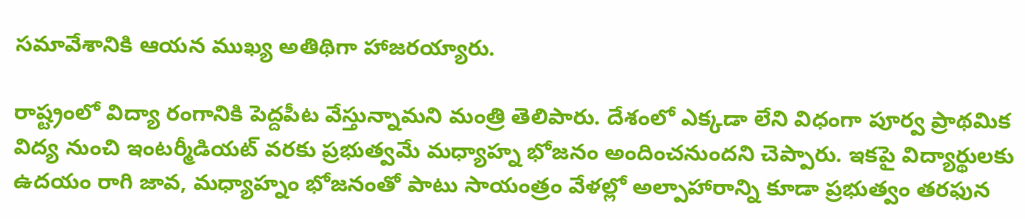సమావేశానికి ఆయన ముఖ్య అతిథిగా హాజరయ్యారు.

రాష్ట్రంలో విద్యా రంగానికి పెద్దపీట వేస్తున్నామని మంత్రి తెలిపారు. దేశంలో ఎక్కడా లేని విధంగా పూర్వ ప్రాథమిక విద్య నుంచి ఇంటర్మీడియట్ వరకు ప్రభుత్వమే మధ్యాహ్న భోజనం అందించనుందని చెప్పారు. ఇకపై విద్యార్థులకు ఉదయం రాగి జావ, మధ్యాహ్నం భోజనంతో పాటు సాయంత్రం వేళల్లో అల్పాహారాన్ని కూడా ప్రభుత్వం తరఫున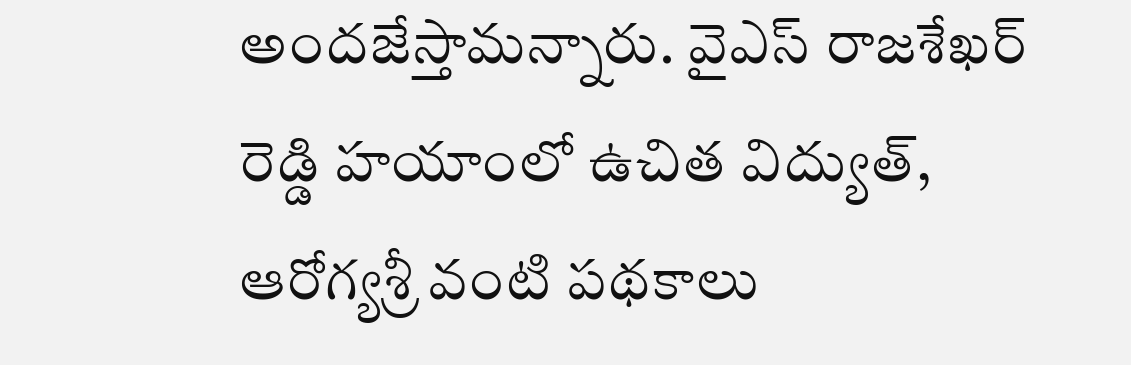అందజేస్తామన్నారు. వైఎస్ రాజశేఖర్ రెడ్డి హయాంలో ఉచిత విద్యుత్, ఆరోగ్యశ్రీ వంటి పథకాలు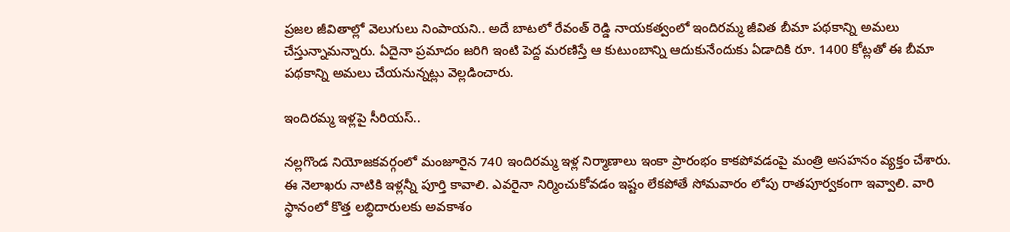ప్రజల జీవితాల్లో వెలుగులు నింపాయని.. అదే బాటలో రేవంత్ రెడ్డి నాయకత్వంలో ఇందిరమ్మ జీవిత బీమా పథకాన్ని అమలు చేస్తున్నామన్నారు. ఏదైనా ప్రమాదం జరిగి ఇంటి పెద్ద మరణిస్తే ఆ కుటుంబాన్ని ఆదుకునేందుకు ఏడాదికి రూ. 1400 కోట్లతో ఈ బీమా పథకాన్ని అమలు చేయనున్నట్లు వెల్లడించారు.

ఇందిరమ్మ ఇళ్లపై సీరియస్..

నల్లగొండ నియోజకవర్గంలో మంజూరైన 740 ఇందిరమ్మ ఇళ్ల నిర్మాణాలు ఇంకా ప్రారంభం కాకపోవడంపై మంత్రి అసహనం వ్యక్తం చేశారు. ఈ నెలాఖరు నాటికి ఇళ్లన్నీ పూర్తి కావాలి. ఎవరైనా నిర్మించుకోవడం ఇష్టం లేకపోతే సోమవారం లోపు రాతపూర్వకంగా ఇవ్వాలి. వారి స్థానంలో కొత్త లబ్ధిదారులకు అవకాశం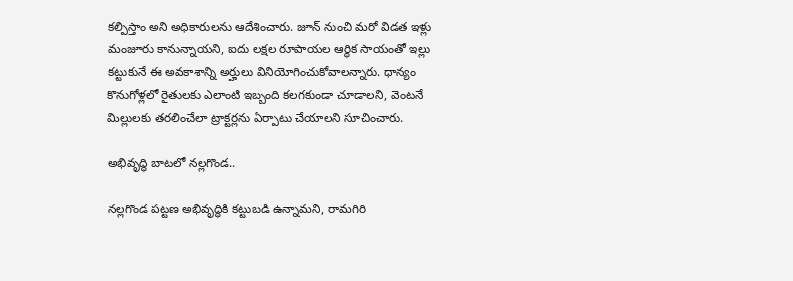కల్పిస్తాం అని అధికారులను ఆదేశించారు. జూన్ నుంచి మరో విడత ఇళ్లు మంజూరు కానున్నాయని, ఐదు లక్షల రూపాయల ఆర్థిక సాయంతో ఇల్లు కట్టుకునే ఈ అవకాశాన్ని అర్హులు వినియోగించుకోవాలన్నారు. ధాన్యం కొనుగోళ్లలో రైతులకు ఎలాంటి ఇబ్బంది కలగకుండా చూడాలని, వెంటనే మిల్లులకు తరలించేలా ట్రాక్టర్లను ఏర్పాటు చేయాలని సూచించారు.

అభివృద్ధి బాటలో నల్లగొండ..

నల్లగొండ పట్టణ అభివృద్ధికి కట్టుబడి ఉన్నామని, రామగిరి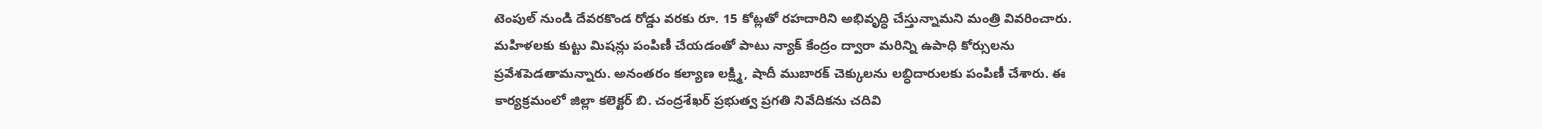టెంపుల్ నుండి దేవరకొండ రోడ్డు వరకు రూ. 15 కోట్లతో రహదారిని అభివృద్ధి చేస్తున్నామని మంత్రి వివరించారు. మహిళలకు కుట్టు మిషన్లు పంపిణీ చేయడంతో పాటు న్యాక్ కేంద్రం ద్వారా మరిన్ని ఉపాధి కోర్సులను ప్రవేశపెడతామన్నారు. అనంతరం కల్యాణ లక్ష్మి, షాదీ ముబారక్ చెక్కులను లబ్ధిదారులకు పంపిణీ చేశారు. ఈ కార్యక్రమంలో జిల్లా కలెక్టర్ బి. చంద్రశేఖర్ ప్రభుత్వ ప్రగతి నివేదికను చదివి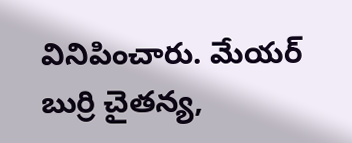వినిపించారు. మేయర్ బుర్రి చైతన్య,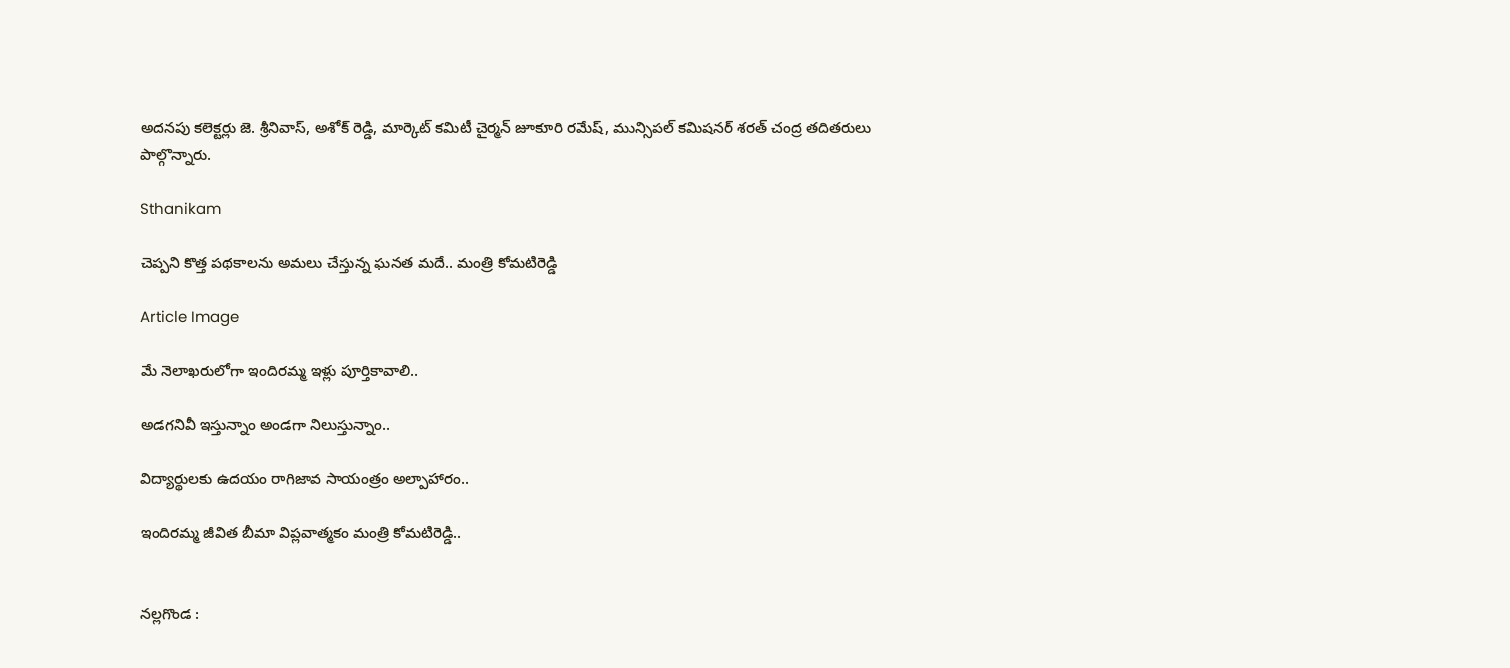అదనపు కలెక్టర్లు జె. శ్రీనివాస్, అశోక్ రెడ్డి, మార్కెట్ కమిటీ చైర్మన్ జూకూరి రమేష్, మున్సిపల్ కమిషనర్ శరత్ చంద్ర తదితరులు పాల్గొన్నారు.

Sthanikam

చెప్పని కొత్త పథకాలను అమలు చేస్తున్న ఘనత మదే.. మంత్రి కోమటిరెడ్డి

Article Image

మే నెలాఖరులోగా ఇందిరమ్మ ఇళ్లు పూర్తికావాలి..

అడగనివీ ఇస్తున్నాం అండగా నిలుస్తున్నాం..

విద్యార్థులకు ఉదయం రాగిజావ సాయంత్రం అల్పాహారం..

ఇందిరమ్మ జీవిత బీమా విప్లవాత్మకం మంత్రి కోమటిరెడ్డి..


నల్లగొండ :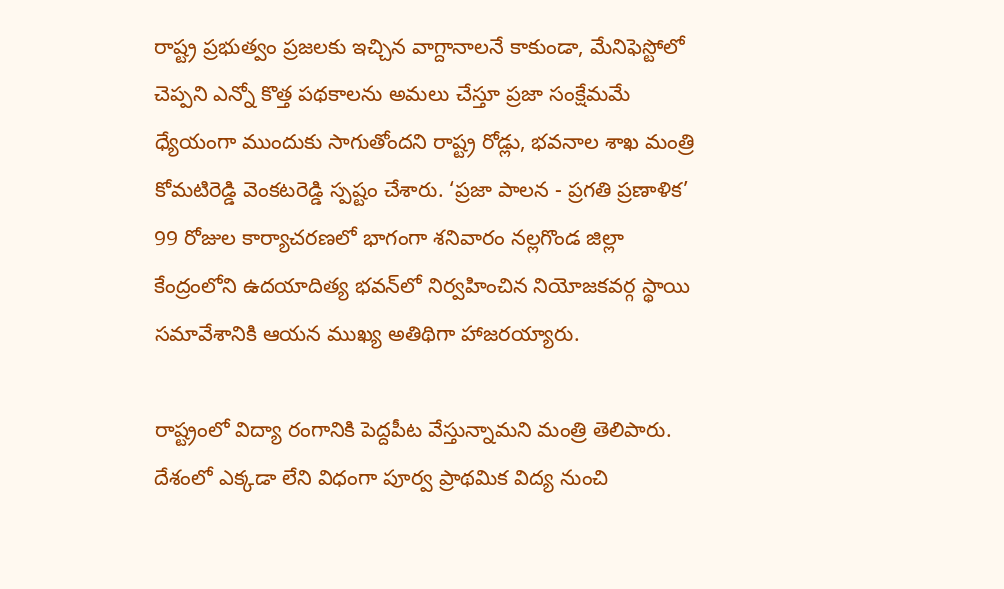రాష్ట్ర ప్రభుత్వం ప్రజలకు ఇచ్చిన వాగ్దానాలనే కాకుండా, మేనిఫెస్టోలో చెప్పని ఎన్నో కొత్త పథకాలను అమలు చేస్తూ ప్రజా సంక్షేమమే ధ్యేయంగా ముందుకు సాగుతోందని రాష్ట్ర రోడ్లు, భవనాల శాఖ మంత్రి కోమటిరెడ్డి వెంకటరెడ్డి స్పష్టం చేశారు. ‘ప్రజా పాలన - ప్రగతి ప్రణాళిక’ 99 రోజుల కార్యాచరణలో భాగంగా శనివారం నల్లగొండ జిల్లా కేంద్రంలోని ఉదయాదిత్య భవన్‌లో నిర్వహించిన నియోజకవర్గ స్థాయి సమావేశానికి ఆయన ముఖ్య అతిథిగా హాజరయ్యారు.

రాష్ట్రంలో విద్యా రంగానికి పెద్దపీట వేస్తున్నామని మంత్రి తెలిపారు. దేశంలో ఎక్కడా లేని విధంగా పూర్వ ప్రాథమిక విద్య నుంచి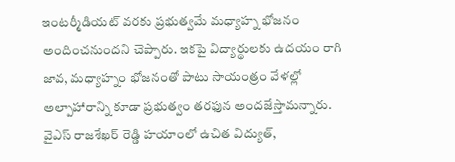ఇంటర్మీడియట్ వరకు ప్రభుత్వమే మధ్యాహ్న భోజనం అందించనుందని చెప్పారు. ఇకపై విద్యార్థులకు ఉదయం రాగి జావ, మధ్యాహ్నం భోజనంతో పాటు సాయంత్రం వేళల్లో అల్పాహారాన్ని కూడా ప్రభుత్వం తరఫున అందజేస్తామన్నారు. వైఎస్ రాజశేఖర్ రెడ్డి హయాంలో ఉచిత విద్యుత్,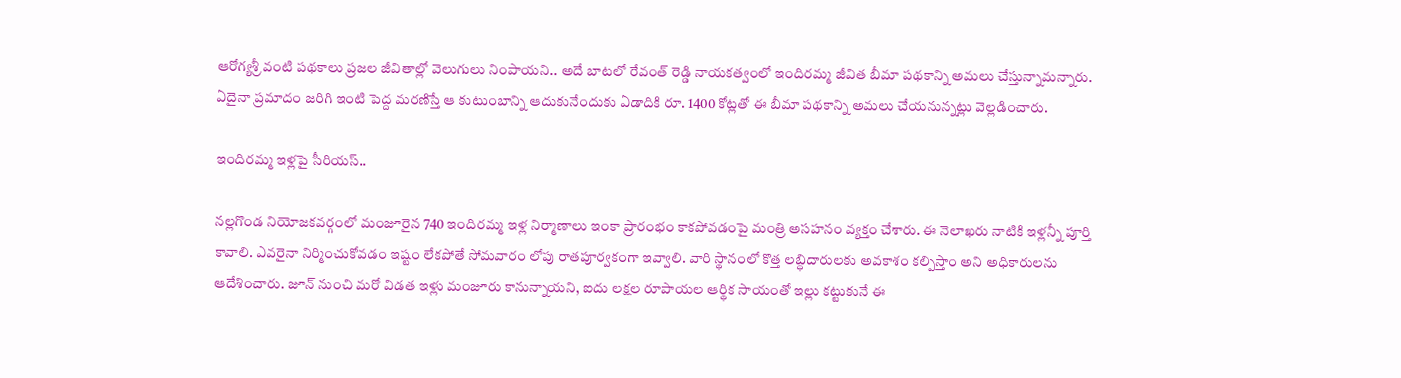ఆరోగ్యశ్రీ వంటి పథకాలు ప్రజల జీవితాల్లో వెలుగులు నింపాయని.. అదే బాటలో రేవంత్ రెడ్డి నాయకత్వంలో ఇందిరమ్మ జీవిత బీమా పథకాన్ని అమలు చేస్తున్నామన్నారు. ఏదైనా ప్రమాదం జరిగి ఇంటి పెద్ద మరణిస్తే ఆ కుటుంబాన్ని ఆదుకునేందుకు ఏడాదికి రూ. 1400 కోట్లతో ఈ బీమా పథకాన్ని అమలు చేయనున్నట్లు వెల్లడించారు.

ఇందిరమ్మ ఇళ్లపై సీరియస్..

నల్లగొండ నియోజకవర్గంలో మంజూరైన 740 ఇందిరమ్మ ఇళ్ల నిర్మాణాలు ఇంకా ప్రారంభం కాకపోవడంపై మంత్రి అసహనం వ్యక్తం చేశారు. ఈ నెలాఖరు నాటికి ఇళ్లన్నీ పూర్తి కావాలి. ఎవరైనా నిర్మించుకోవడం ఇష్టం లేకపోతే సోమవారం లోపు రాతపూర్వకంగా ఇవ్వాలి. వారి స్థానంలో కొత్త లబ్ధిదారులకు అవకాశం కల్పిస్తాం అని అధికారులను ఆదేశించారు. జూన్ నుంచి మరో విడత ఇళ్లు మంజూరు కానున్నాయని, ఐదు లక్షల రూపాయల ఆర్థిక సాయంతో ఇల్లు కట్టుకునే ఈ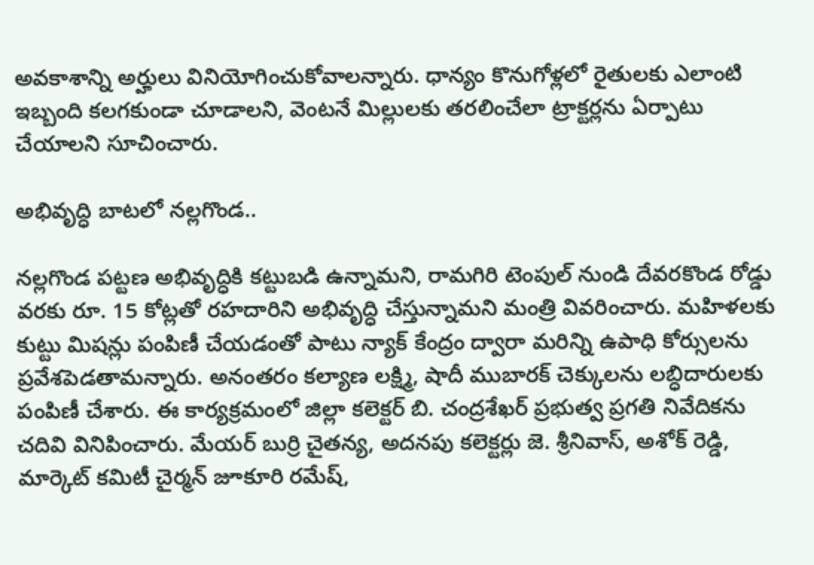అవకాశాన్ని అర్హులు వినియోగించుకోవాలన్నారు. ధాన్యం కొనుగోళ్లలో రైతులకు ఎలాంటి ఇబ్బంది కలగకుండా చూడాలని, వెంటనే మిల్లులకు తరలించేలా ట్రాక్టర్లను ఏర్పాటు చేయాలని సూచించారు.

అభివృద్ధి బాటలో నల్లగొండ..

నల్లగొండ పట్టణ అభివృద్ధికి కట్టుబడి ఉన్నామని, రామగిరి టెంపుల్ నుండి దేవరకొండ రోడ్డు వరకు రూ. 15 కోట్లతో రహదారిని అభివృద్ధి చేస్తున్నామని మంత్రి వివరించారు. మహిళలకు కుట్టు మిషన్లు పంపిణీ చేయడంతో పాటు న్యాక్ కేంద్రం ద్వారా మరిన్ని ఉపాధి కోర్సులను ప్రవేశపెడతామన్నారు. అనంతరం కల్యాణ లక్ష్మి, షాదీ ముబారక్ చెక్కులను లబ్ధిదారులకు పంపిణీ చేశారు. ఈ కార్యక్రమంలో జిల్లా కలెక్టర్ బి. చంద్రశేఖర్ ప్రభుత్వ ప్రగతి నివేదికను చదివి వినిపించారు. మేయర్ బుర్రి చైతన్య, అదనపు కలెక్టర్లు జె. శ్రీనివాస్, అశోక్ రెడ్డి, మార్కెట్ కమిటీ చైర్మన్ జూకూరి రమేష్,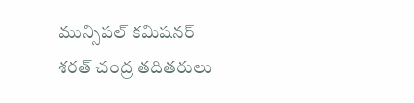మున్సిపల్ కమిషనర్ శరత్ చంద్ర తదితరులు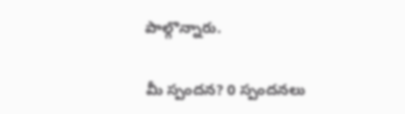పాల్గొన్నారు.

మీ స్పందన? 0 స్పందనలు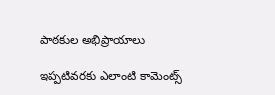పాఠకుల అభిప్రాయాలు

ఇప్పటివరకు ఎలాంటి కామెంట్స్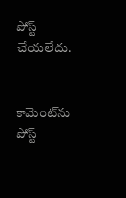పోస్ట్ చేయలేదు.


కామెంట్‌ను పోస్ట్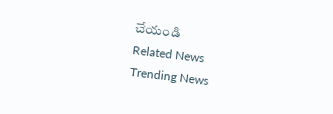చేయండి
Related News
Trending News